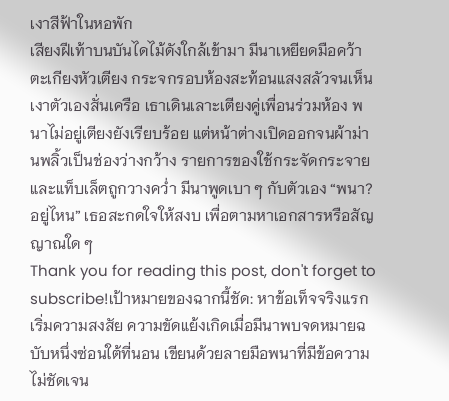เงาสีฟ้าในหอพัก
เสียงฝีเท้าบนบันไดไม้ดังใกล้เข้ามา มีนาเหยียดมือคว้าตะเกียงหัวเตียง กระจกรอบห้องสะท้อนแสงสลัวจนเห็นเงาตัวเองสั่นเครือ เธาเดินเลาะเตียงคู่เพื่อนร่วมห้อง พนาไม่อยู่เตียงยังเรียบร้อย แต่หน้าต่างเปิดออกจนผ้าม่านพลิ้วเป็นช่องว่างกว้าง รายการของใช้กระจัดกระจายและแท็บเล็ตถูกวางคว่ำ มีนาพูดเบา ๆ กับตัวเอง “พนา? อยู่ไหน” เธอสะกดใจให้สงบ เพื่อตามหาเอกสารหรือสัญญาณใด ๆ
Thank you for reading this post, don't forget to subscribe!เป้าหมายของฉากนี้ชัด: หาข้อเท็จจริงแรก เริ่มความสงสัย ความขัดแย้งเกิดเมื่อมีนาพบจดหมายฉบับหนึ่งซ่อนใต้ที่นอน เขียนด้วยลายมือพนาที่มีข้อความไม่ชัดเจน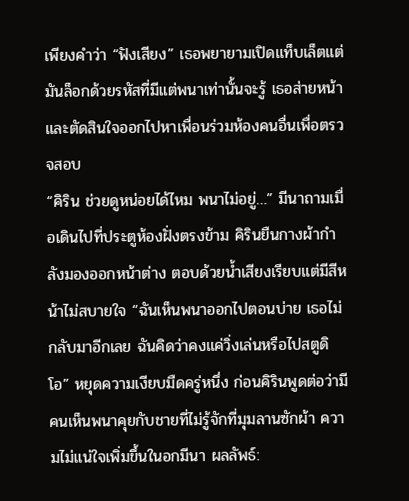เพียงคำว่า “ฟังเสียง” เธอพยายามเปิดแท็บเล็ตแต่มันล็อกด้วยรหัสที่มีแต่พนาเท่านั้นจะรู้ เธอส่ายหน้าและตัดสินใจออกไปหาเพื่อนร่วมห้องคนอื่นเพื่อตรวจสอบ
“คิริน ช่วยดูหน่อยได้ไหม พนาไม่อยู่…” มีนาถามเมื่อเดินไปที่ประตูห้องฝั่งตรงข้าม คิรินยืนกางผ้ากำลังมองออกหน้าต่าง ตอบด้วยน้ำเสียงเรียบแต่มีสีหน้าไม่สบายใจ “ฉันเห็นพนาออกไปตอนบ่าย เธอไม่กลับมาอีกเลย ฉันคิดว่าคงแค่วิ่งเล่นหรือไปสตูดิโอ” หยุดความเงียบมืดครู่หนึ่ง ก่อนคิรินพูดต่อว่ามีคนเห็นพนาคุยกับชายที่ไม่รู้จักที่มุมลานซักผ้า ความไม่แน่ใจเพิ่มขึ้นในอกมีนา ผลลัพธ์: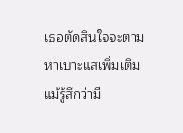เธอตัดสินใจจะตามหาเบาะแสเพิ่มเติม แม้รู้สึกว่ามี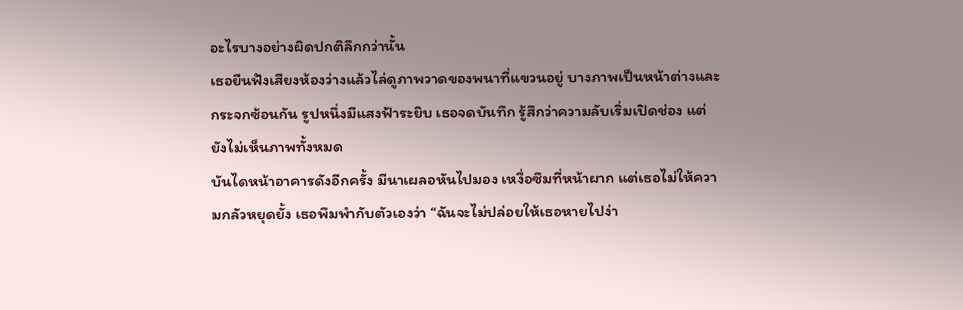อะไรบางอย่างผิดปกติลึกกว่านั้น
เธอยืนฟังเสียงห้องว่างแล้วไล่ดูภาพวาดของพนาที่แขวนอยู่ บางภาพเป็นหน้าต่างและกระจกซ้อนกัน รูปหนึ่งมีแสงฟ้าระยิบ เธอจดบันทึก รู้สึกว่าความลับเริ่มเปิดช่อง แต่ยังไม่เห็นภาพทั้งหมด
บันไดหน้าอาคารดังอีกครั้ง มีนาเผลอหันไปมอง เหงื่อซึมที่หน้าผาก แต่เธอไม่ให้ความกลัวหยุดยั้ง เธอพึมพำกับตัวเองว่า “ฉันจะไม่ปล่อยให้เธอหายไปง่า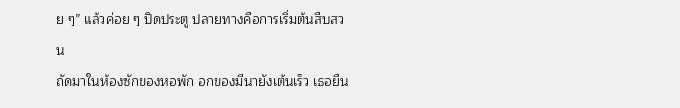ย ๆ” แล้วค่อย ๆ ปิดประตู ปลายทางคือการเริ่มต้นสืบสวน
ถัดมาในห้องซักของหอพัก อกของมีนายังเต้นเร็ว เธอยืน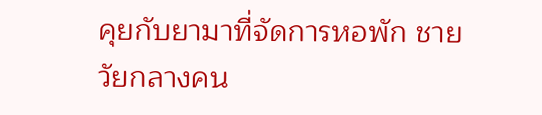คุยกับยามาที่จัดการหอพัก ชายวัยกลางคน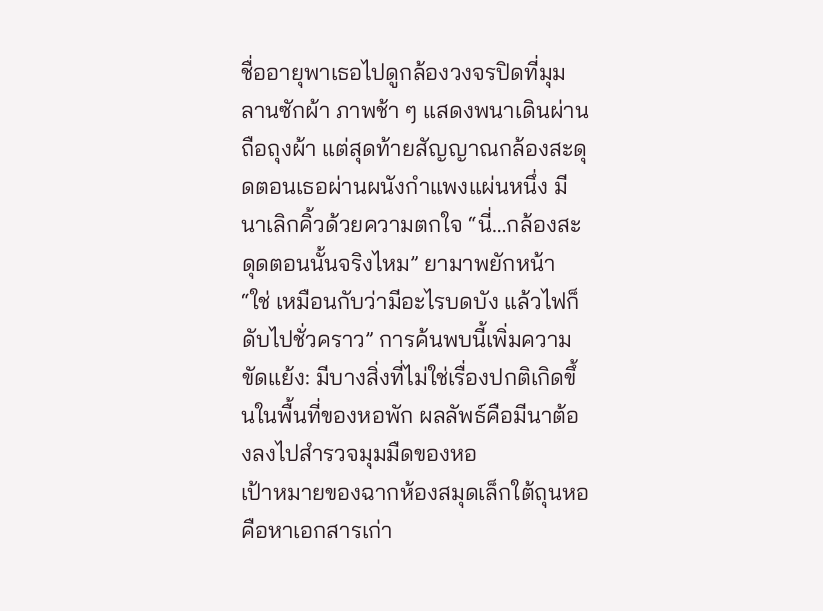ชื่ออายุพาเธอไปดูกล้องวงจรปิดที่มุมลานซักผ้า ภาพช้า ๆ แสดงพนาเดินผ่านถือถุงผ้า แต่สุดท้ายสัญญาณกล้องสะดุดตอนเธอผ่านผนังกำแพงแผ่นหนึ่ง มีนาเลิกคิ้วด้วยความตกใจ “นี่…กล้องสะดุดตอนนั้นจริงไหม” ยามาพยักหน้า “ใช่ เหมือนกับว่ามีอะไรบดบัง แล้วไฟก็ดับไปชั่วคราว” การค้นพบนี้เพิ่มความขัดแย้ง: มีบางสิ่งที่ไม่ใช่เรื่องปกติเกิดขึ้นในพื้นที่ของหอพัก ผลลัพธ์คือมีนาต้องลงไปสำรวจมุมมืดของหอ
เป้าหมายของฉากห้องสมุดเล็กใต้ถุนหอคือหาเอกสารเก่า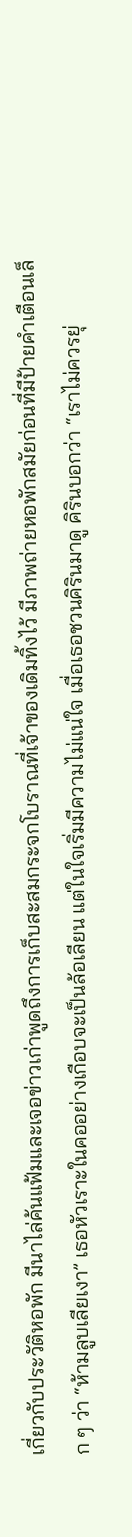เกี่ยวกับประวัติหอพัก มีนาไล่ค้นแฟ้มและเจอข่าวเก่าพูดถึงการเก็บสะสมกระจกโบราณที่เจ้าของเดิมทิ้งไว้ มีภาพถ่ายหอพักสมัยก่อนที่มีป้ายคำเตือนเล็ก ๆ ว่า “ห้ามลูบเลียเงา” เธอหัวเราะในคออย่างเกือบจะเป็นล้อเลียน แต่ในใจเริ่มมีความไม่แน่ใจ เมื่อเธอชวนคิรินมาดู คิรินบอกว่า “เราไม่ควรยุ่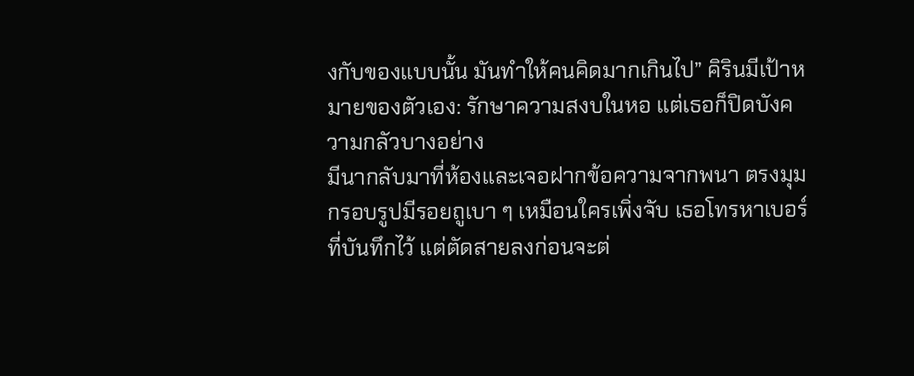งกับของแบบนั้น มันทำให้คนคิดมากเกินไป” คิรินมีเป้าหมายของตัวเอง: รักษาความสงบในหอ แต่เธอก็ปิดบังความกลัวบางอย่าง
มีนากลับมาที่ห้องและเจอฝากข้อความจากพนา ตรงมุมกรอบรูปมีรอยถูเบา ๆ เหมือนใครเพิ่งจับ เธอโทรหาเบอร์ที่บันทึกไว้ แต่ตัดสายลงก่อนจะต่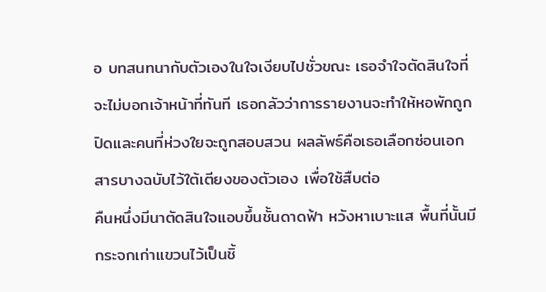อ บทสนทนากับตัวเองในใจเงียบไปชั่วขณะ เธอจำใจตัดสินใจที่จะไม่บอกเจ้าหน้าที่ทันที เธอกลัวว่าการรายงานจะทำให้หอพักถูกปิดและคนที่ห่วงใยจะถูกสอบสวน ผลลัพธ์คือเธอเลือกซ่อนเอกสารบางฉบับไว้ใต้เตียงของตัวเอง เพื่อใช้สืบต่อ
คืนหนึ่งมีนาตัดสินใจแอบขึ้นชั้นดาดฟ้า หวังหาเบาะแส พื้นที่นั้นมีกระจกเก่าแขวนไว้เป็นชิ้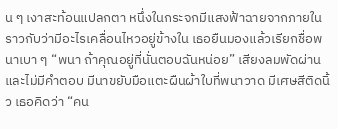น ๆ เงาสะท้อนแปลกตา หนึ่งในกระจกมีแสงฟ้าฉายจากภายใน ราวกับว่ามีอะไรเคลื่อนไหวอยู่ข้างใน เธอยืนมองแล้วเรียกชื่อพนาเบา ๆ “พนา ถ้าคุณอยู่ที่นั่นตอบฉันหน่อย” เสียงลมพัดผ่านและไม่มีคำตอบ มีนาขยับมือแตะผืนผ้าใบที่พนาวาด มีเศษสีติดนิ้ว เธอคิดว่า “คน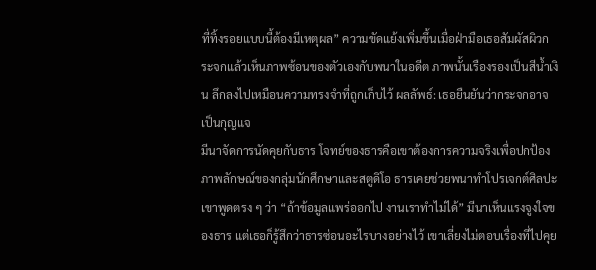ที่ทิ้งรอยแบบนี้ต้องมีเหตุผล” ความขัดแย้งเพิ่มขึ้นเมื่อฝ่ามือเธอสัมผัสผิวกระจกแล้วเห็นภาพซ้อนของตัวเองกับพนาในอดีต ภาพนั้นเรืองรองเป็นสีน้ำเงิน ลึกลงไปเหมือนความทรงจำที่ถูกเก็บไว้ ผลลัพธ์: เธอยืนยันว่ากระจกอาจเป็นกุญแจ
มีนาจัดการนัดคุยกับธาร โจทย์ของธารคือเขาต้องการความจริงเพื่อปกป้องภาพลักษณ์ของกลุ่มนักศึกษาและสตูดิโอ ธารเคยช่วยพนาทำโปรเจกต์ศิลปะ เขาพูดตรง ๆ ว่า “ถ้าข้อมูลแพร่ออกไป งานเราทำไม่ได้” มีนาเห็นแรงจูงใจของธาร แต่เธอก็รู้สึกว่าธารซ่อนอะไรบางอย่างไว้ เขาเลี่ยงไม่ตอบเรื่องที่ไปคุย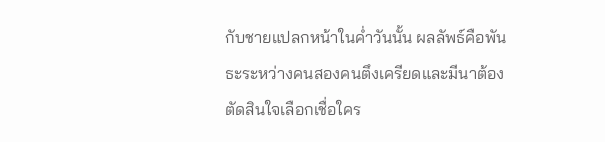กับชายแปลกหน้าในค่ำวันนั้น ผลลัพธ์คือพันธะระหว่างคนสองคนตึงเครียดและมีนาต้องตัดสินใจเลือกเชื่อใคร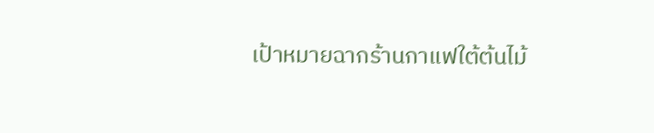เป้าหมายฉากร้านกาแฟใต้ต้นไม้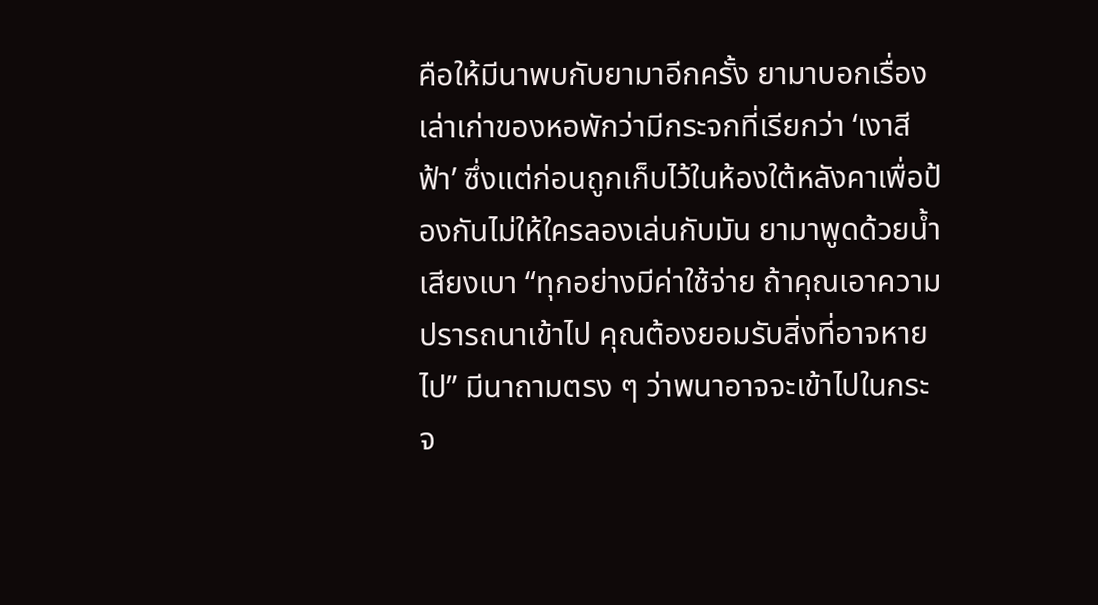คือให้มีนาพบกับยามาอีกครั้ง ยามาบอกเรื่องเล่าเก่าของหอพักว่ามีกระจกที่เรียกว่า ‘เงาสีฟ้า’ ซึ่งแต่ก่อนถูกเก็บไว้ในห้องใต้หลังคาเพื่อป้องกันไม่ให้ใครลองเล่นกับมัน ยามาพูดด้วยน้ำเสียงเบา “ทุกอย่างมีค่าใช้จ่าย ถ้าคุณเอาความปรารถนาเข้าไป คุณต้องยอมรับสิ่งที่อาจหายไป” มีนาถามตรง ๆ ว่าพนาอาจจะเข้าไปในกระจ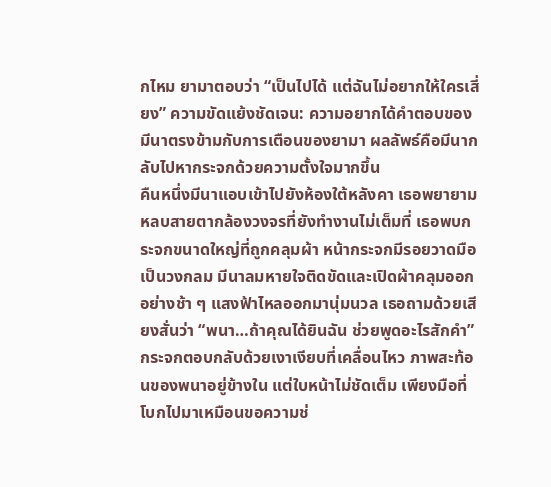กไหม ยามาตอบว่า “เป็นไปได้ แต่ฉันไม่อยากให้ใครเสี่ยง” ความขัดแย้งชัดเจน: ความอยากได้คำตอบของมีนาตรงข้ามกับการเตือนของยามา ผลลัพธ์คือมีนากลับไปหากระจกด้วยความตั้งใจมากขึ้น
คืนหนึ่งมีนาแอบเข้าไปยังห้องใต้หลังคา เธอพยายามหลบสายตากล้องวงจรที่ยังทำงานไม่เต็มที่ เธอพบกระจกขนาดใหญ่ที่ถูกคลุมผ้า หน้ากระจกมีรอยวาดมือเป็นวงกลม มีนาลมหายใจติดขัดและเปิดผ้าคลุมออกอย่างช้า ๆ แสงฟ้าไหลออกมานุ่มนวล เธอถามด้วยเสียงสั่นว่า “พนา…ถ้าคุณได้ยินฉัน ช่วยพูดอะไรสักคำ” กระจกตอบกลับด้วยเงาเงียบที่เคลื่อนไหว ภาพสะท้อนของพนาอยู่ข้างใน แต่ใบหน้าไม่ชัดเต็ม เพียงมือที่โบกไปมาเหมือนขอความช่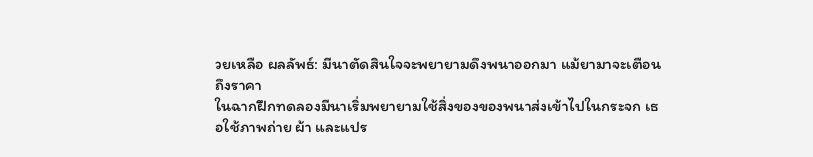วยเหลือ ผลลัพธ์: มีนาตัดสินใจจะพยายามดึงพนาออกมา แม้ยามาจะเตือนถึงราคา
ในฉากฝึกทดลองมีนาเริ่มพยายามใช้สิ่งของของพนาส่งเข้าไปในกระจก เธอใช้ภาพถ่าย ผ้า และแปร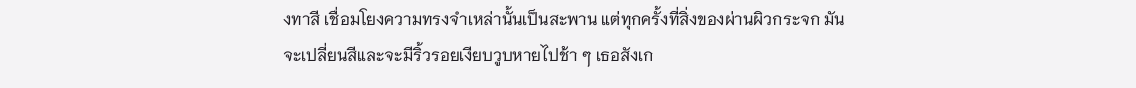งทาสี เชื่อมโยงความทรงจำเหล่านั้นเป็นสะพาน แต่ทุกครั้งที่สิ่งของผ่านผิวกระจก มันจะเปลี่ยนสีและจะมีริ้วรอยเงียบวูบหายไปช้า ๆ เธอสังเก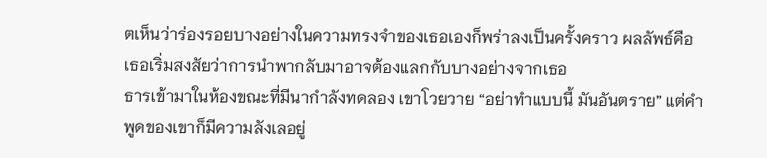ตเห็นว่าร่องรอยบางอย่างในความทรงจำของเธอเองก็พร่าลงเป็นครั้งคราว ผลลัพธ์คือเธอเริ่มสงสัยว่าการนำพากลับมาอาจต้องแลกกับบางอย่างจากเธอ
ธารเข้ามาในห้องขณะที่มีนากำลังทดลอง เขาโวยวาย “อย่าทำแบบนี้ มันอันตราย” แต่คำพูดของเขาก็มีความลังเลอยู่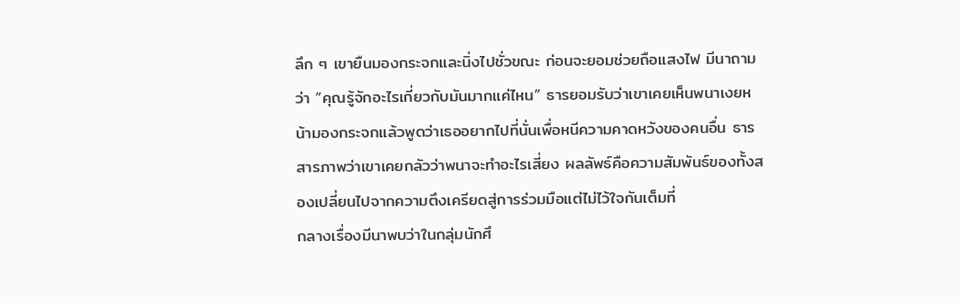ลึก ๆ เขายืนมองกระจกและนิ่งไปชั่วขณะ ก่อนจะยอมช่วยถือแสงไฟ มีนาถามว่า “คุณรู้จักอะไรเกี่ยวกับมันมากแค่ไหน” ธารยอมรับว่าเขาเคยเห็นพนาเงยหน้ามองกระจกแล้วพูดว่าเธออยากไปที่นั่นเพื่อหนีความคาดหวังของคนอื่น ธารสารภาพว่าเขาเคยกลัวว่าพนาจะทำอะไรเสี่ยง ผลลัพธ์คือความสัมพันธ์ของทั้งสองเปลี่ยนไปจากความตึงเครียดสู่การร่วมมือแต่ไม่ไว้ใจกันเต็มที่
กลางเรื่องมีนาพบว่าในกลุ่มนักศึ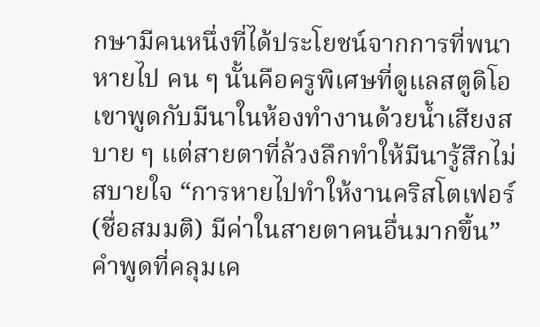กษามีคนหนึ่งที่ได้ประโยชน์จากการที่พนาหายไป คน ๆ นั้นคือครูพิเศษที่ดูแลสตูดิโอ เขาพูดกับมีนาในห้องทำงานด้วยน้ำเสียงสบาย ๆ แต่สายตาที่ล้วงลึกทำให้มีนารู้สึกไม่สบายใจ “การหายไปทำให้งานคริสโตเฟอร์(ชื่อสมมติ) มีค่าในสายตาคนอื่นมากขึ้น” คำพูดที่คลุมเค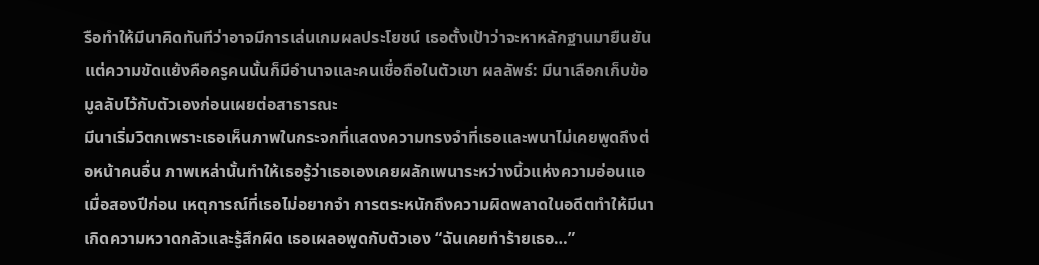รือทำให้มีนาคิดทันทีว่าอาจมีการเล่นเกมผลประโยชน์ เธอตั้งเป้าว่าจะหาหลักฐานมายืนยัน แต่ความขัดแย้งคือครูคนนั้นก็มีอำนาจและคนเชื่อถือในตัวเขา ผลลัพธ์: มีนาเลือกเก็บข้อมูลลับไว้กับตัวเองก่อนเผยต่อสาธารณะ
มีนาเริ่มวิตกเพราะเธอเห็นภาพในกระจกที่แสดงความทรงจำที่เธอและพนาไม่เคยพูดถึงต่อหน้าคนอื่น ภาพเหล่านั้นทำให้เธอรู้ว่าเธอเองเคยผลักเพนาระหว่างนิ้วแห่งความอ่อนแอเมื่อสองปีก่อน เหตุการณ์ที่เธอไม่อยากจำ การตระหนักถึงความผิดพลาดในอดีตทำให้มีนาเกิดความหวาดกลัวและรู้สึกผิด เธอเผลอพูดกับตัวเอง “ฉันเคยทำร้ายเธอ…”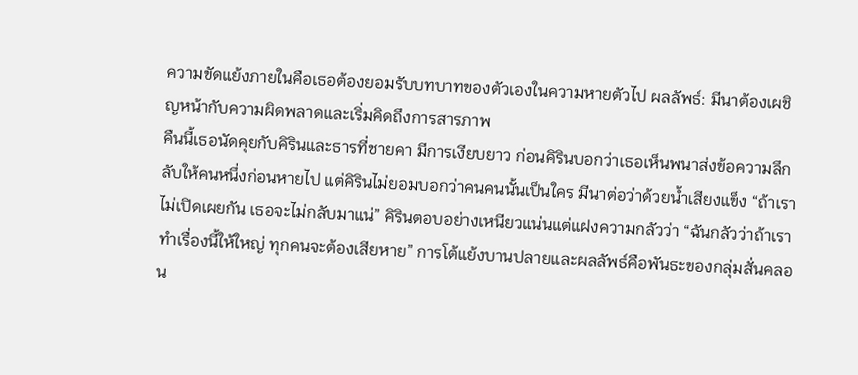ความขัดแย้งภายในคือเธอต้องยอมรับบทบาทของตัวเองในความหายตัวไป ผลลัพธ์: มีนาต้องเผชิญหน้ากับความผิดพลาดและเริ่มคิดถึงการสารภาพ
คืนนี้เธอนัดคุยกับคิรินและธารที่ชายคา มีการเงียบยาว ก่อนคิรินบอกว่าเธอเห็นพนาส่งข้อความลึกลับให้คนหนึ่งก่อนหายไป แต่คิรินไม่ยอมบอกว่าคนคนนั้นเป็นใคร มีนาต่อว่าด้วยน้ำเสียงแข็ง “ถ้าเราไม่เปิดเผยกัน เธอจะไม่กลับมาแน่” คิรินตอบอย่างเหนียวแน่นแต่แฝงความกลัวว่า “ฉันกลัวว่าถ้าเราทำเรื่องนี้ให้ใหญ่ ทุกคนจะต้องเสียหาย” การโต้แย้งบานปลายและผลลัพธ์คือพันธะของกลุ่มสั่นคลอน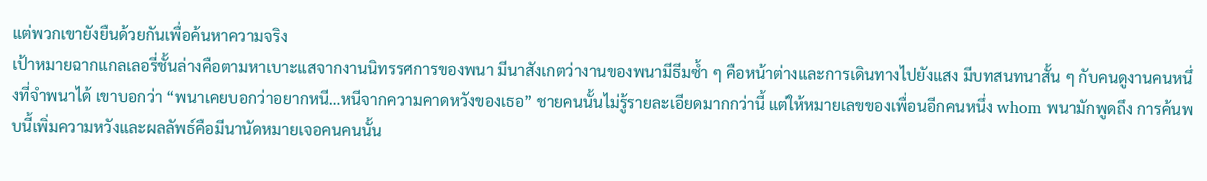แต่พวกเขายังยืนด้วยกันเพื่อค้นหาความจริง
เป้าหมายฉากแกลเลอรี่ชั้นล่างคือตามหาเบาะแสจากงานนิทรรศการของพนา มีนาสังเกตว่างานของพนามีธีมซ้ำ ๆ คือหน้าต่างและการเดินทางไปยังแสง มีบทสนทนาสั้น ๆ กับคนดูงานคนหนึ่งที่จำพนาได้ เขาบอกว่า “พนาเคยบอกว่าอยากหนี…หนีจากความคาดหวังของเธอ” ชายคนนั้นไม่รู้รายละเอียดมากกว่านี้ แต่ให้หมายเลขของเพื่อนอีกคนหนึ่ง whom พนามักพูดถึง การค้นพบนี้เพิ่มความหวังและผลลัพธ์คือมีนานัดหมายเจอคนคนนั้น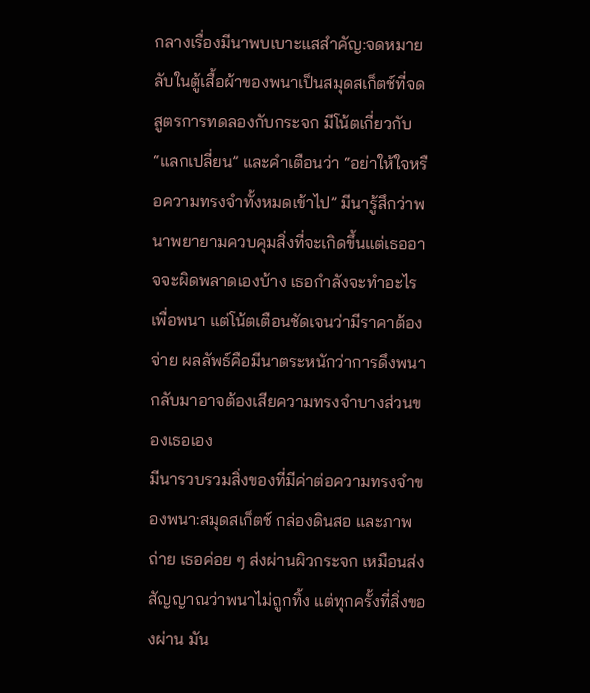กลางเรื่องมีนาพบเบาะแสสำคัญ:จดหมายลับในตู้เสื้อผ้าของพนาเป็นสมุดสเก็ตช์ที่จดสูตรการทดลองกับกระจก มีโน้ตเกี่ยวกับ “แลกเปลี่ยน” และคำเตือนว่า “อย่าให้ใจหรือความทรงจำทั้งหมดเข้าไป” มีนารู้สึกว่าพนาพยายามควบคุมสิ่งที่จะเกิดขึ้นแต่เธออาจจะผิดพลาดเองบ้าง เธอกำลังจะทำอะไรเพื่อพนา แต่โน้ตเตือนชัดเจนว่ามีราคาต้องจ่าย ผลลัพธ์คือมีนาตระหนักว่าการดึงพนากลับมาอาจต้องเสียความทรงจำบางส่วนของเธอเอง
มีนารวบรวมสิ่งของที่มีค่าต่อความทรงจำของพนา:สมุดสเก็ตช์ กล่องดินสอ และภาพถ่าย เธอค่อย ๆ ส่งผ่านผิวกระจก เหมือนส่งสัญญาณว่าพนาไม่ถูกทิ้ง แต่ทุกครั้งที่สิ่งของผ่าน มัน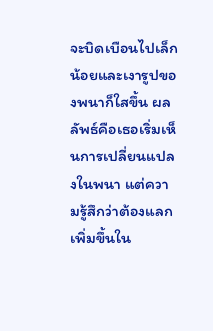จะบิดเบือนไปเล็กน้อยและเงารูปของพนาก็ใสขึ้น ผลลัพธ์คือเธอเริ่มเห็นการเปลี่ยนแปลงในพนา แต่ความรู้สึกว่าต้องแลกเพิ่มขึ้นใน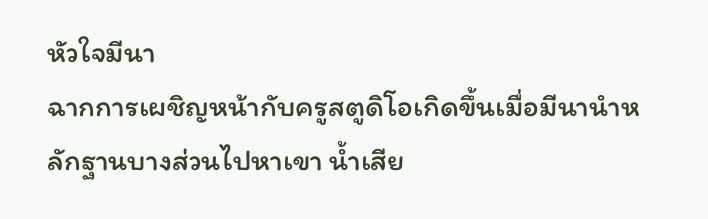หัวใจมีนา
ฉากการเผชิญหน้ากับครูสตูดิโอเกิดขึ้นเมื่อมีนานำหลักฐานบางส่วนไปหาเขา น้ำเสีย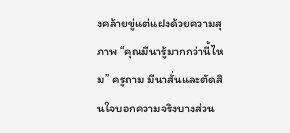งคล้ายขู่แต่แฝงด้วยความสุภาพ “คุณมีนารู้มากกว่านี้ไหม” ครูถาม มีนาสั่นและตัดสินใจบอกความจริงบางส่วน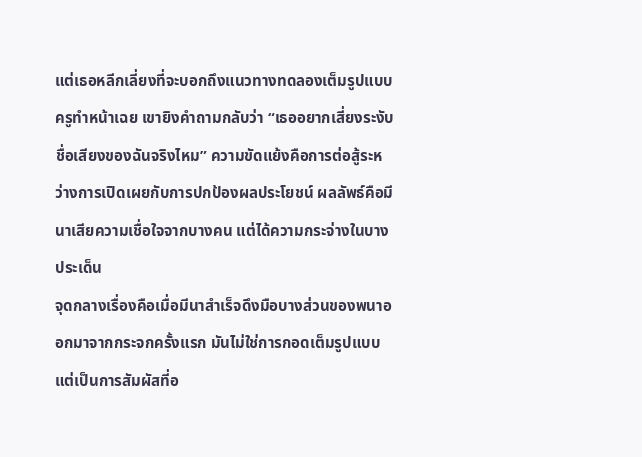แต่เธอหลีกเลี่ยงที่จะบอกถึงแนวทางทดลองเต็มรูปแบบ ครูทำหน้าเฉย เขายิงคำถามกลับว่า “เธออยากเสี่ยงระงับชื่อเสียงของฉันจริงไหม” ความขัดแย้งคือการต่อสู้ระหว่างการเปิดเผยกับการปกป้องผลประโยชน์ ผลลัพธ์คือมีนาเสียความเชื่อใจจากบางคน แต่ได้ความกระจ่างในบางประเด็น
จุดกลางเรื่องคือเมื่อมีนาสำเร็จดึงมือบางส่วนของพนาออกมาจากกระจกครั้งแรก มันไม่ใช่การกอดเต็มรูปแบบ แต่เป็นการสัมผัสที่อ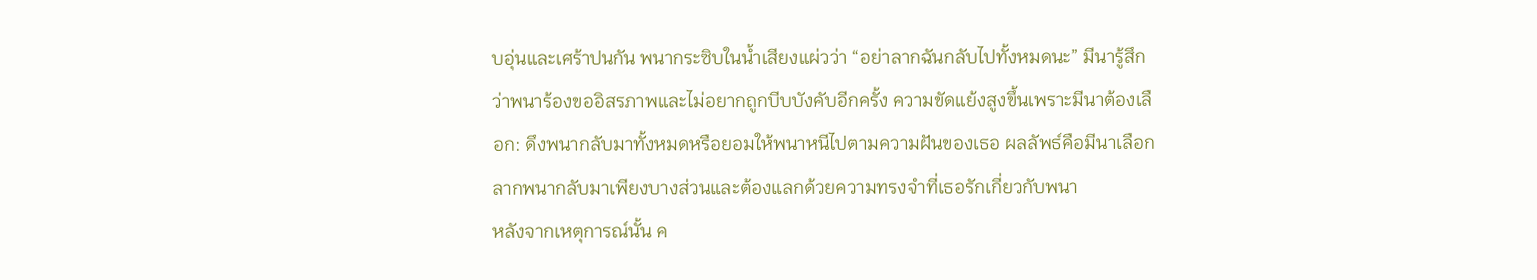บอุ่นและเศร้าปนกัน พนากระซิบในน้ำเสียงแผ่วว่า “อย่าลากฉันกลับไปทั้งหมดนะ” มีนารู้สึกว่าพนาร้องขออิสรภาพและไม่อยากถูกบีบบังคับอีกครั้ง ความขัดแย้งสูงขึ้นเพราะมีนาต้องเลือก: ดึงพนากลับมาทั้งหมดหรือยอมให้พนาหนีไปตามความฝันของเธอ ผลลัพธ์คือมีนาเลือกลากพนากลับมาเพียงบางส่วนและต้องแลกด้วยความทรงจำที่เธอรักเกี่ยวกับพนา
หลังจากเหตุการณ์นั้น ค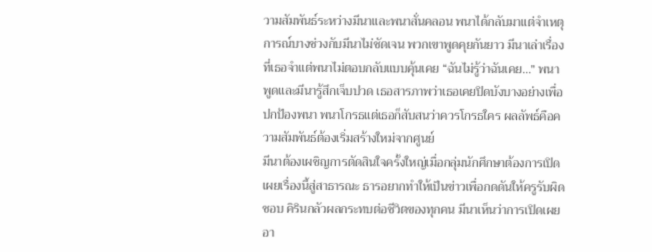วามสัมพันธ์ระหว่างมีนาและพนาสั่นคลอน พนาได้กลับมาแต่จำเหตุการณ์บางช่วงกับมีนาไม่ชัดเจน พวกเขาพูดคุยกันยาว มีนาเล่าเรื่องที่เธอจำแต่พนาไม่ตอบกลับแบบคุ้นเคย “ฉันไม่รู้ว่าฉันเคย…” พนาพูดและมีนารู้สึกเจ็บปวด เธอสารภาพว่าเธอเคยปิดบังบางอย่างเพื่อปกป้องพนา พนาโกรธแต่เธอก็สับสนว่าควรโกรธใคร ผลลัพธ์คือความสัมพันธ์ต้องเริ่มสร้างใหม่จากศูนย์
มีนาต้องเผชิญการตัดสินใจครั้งใหญ่เมื่อกลุ่มนักศึกษาต้องการเปิดเผยเรื่องนี้สู่สาธารณะ ธารอยากทำให้เป็นข่าวเพื่อกดดันให้ครูรับผิดชอบ คิรินกลัวผลกระทบต่อชีวิตของทุกคน มีนาเห็นว่าการเปิดเผยอา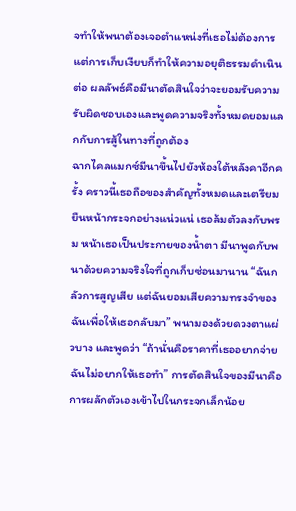จทำให้พนาต้องเจอตำแหน่งที่เธอไม่ต้องการ แต่การเก็บเงียบก็ทำให้ความอยุติธรรมดำเนินต่อ ผลลัพธ์คือมีนาตัดสินใจว่าจะยอมรับความรับผิดชอบเองและพูดความจริงทั้งหมดยอมแลกกับการสู้ในทางที่ถูกต้อง
ฉากไคลแมกซ์มีนาขึ้นไปยังห้องใต้หลังคาอีกครั้ง คราวนี้เธอถือของสำคัญทั้งหมดและเตรียมยืนหน้ากระจกอย่างแน่วแน่ เธอล้มตัวลงกับพรม หน้าเธอเป็นประกายของน้ำตา มีนาพูดกับพนาด้วยความจริงใจที่ถูกเก็บซ่อนมานาน “ฉันกลัวการสูญเสีย แต่ฉันยอมเสียความทรงจำของฉันเพื่อให้เธอกลับมา” พนามองด้วยดวงตาแผ่วบาง และพูดว่า “ถ้านั่นคือราคาที่เธออยากจ่าย ฉันไม่อยากให้เธอทำ” การตัดสินใจของมีนาคือการผลักตัวเองเข้าไปในกระจกเล็กน้อย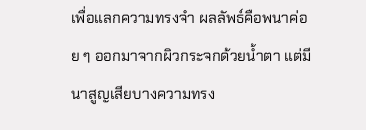เพื่อแลกความทรงจำ ผลลัพธ์คือพนาค่อย ๆ ออกมาจากผิวกระจกด้วยน้ำตา แต่มีนาสูญเสียบางความทรง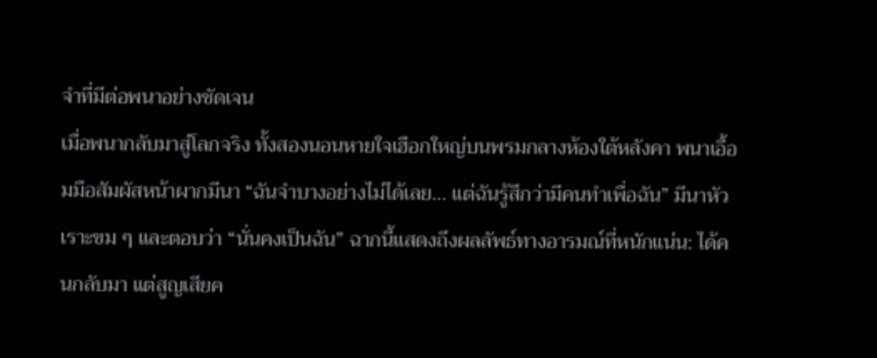จำที่มีต่อพนาอย่างชัดเจน
เมื่อพนากลับมาสู่โลกจริง ทั้งสองนอนหายใจเฮือกใหญ่บนพรมกลางห้องใต้หลังคา พนาเอื้อมมือสัมผัสหน้าผากมีนา “ฉันจำบางอย่างไม่ได้เลย… แต่ฉันรู้สึกว่ามีคนทำเพื่อฉัน” มีนาหัวเราะขม ๆ และตอบว่า “นั่นคงเป็นฉัน” ฉากนี้แสดงถึงผลลัพธ์ทางอารมณ์ที่หนักแน่น: ได้คนกลับมา แต่สูญเสียค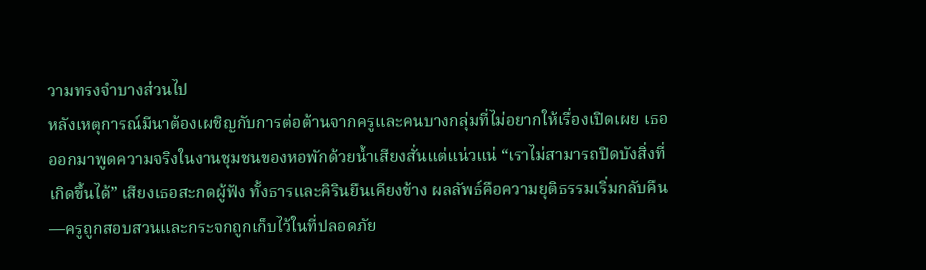วามทรงจำบางส่วนไป
หลังเหตุการณ์มีนาต้องเผชิญกับการต่อต้านจากครูและคนบางกลุ่มที่ไม่อยากให้เรื่องเปิดเผย เธอออกมาพูดความจริงในงานชุมชนของหอพักด้วยน้ำเสียงสั่นแต่แน่วแน่ “เราไม่สามารถปิดบังสิ่งที่เกิดขึ้นได้” เสียงเธอสะกดผู้ฟัง ทั้งธารและคิรินยืนเคียงข้าง ผลลัพธ์คือความยุติธรรมเริ่มกลับคืน—ครูถูกสอบสวนและกระจกถูกเก็บไว้ในที่ปลอดภัย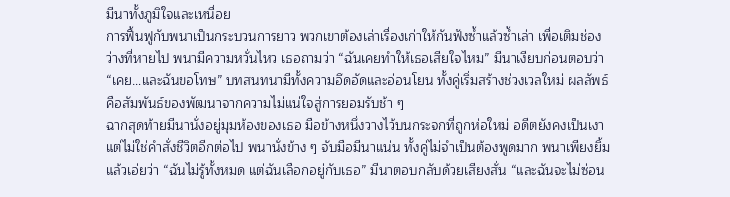มีนาทั้งภูมิใจและเหนื่อย
การฟื้นฟูกับพนาเป็นกระบวนการยาว พวกเขาต้องเล่าเรื่องเก่าให้กันฟังซ้ำแล้วซ้ำเล่า เพื่อเติมช่องว่างที่หายไป พนามีความหวั่นไหว เธอถามว่า “ฉันเคยทำให้เธอเสียใจไหม” มีนาเงียบก่อนตอบว่า “เคย…และฉันขอโทษ” บทสนทนามีทั้งความอึดอัดและอ่อนโยน ทั้งคู่เริ่มสร้างช่วงเวลใหม่ ผลลัพธ์คือสัมพันธ์ของพัฒนาจากความไม่แน่ใจสู่การยอมรับช้า ๆ
ฉากสุดท้ายมีนานั่งอยู่มุมห้องของเธอ มือข้างหนึ่งวางไว้บนกระจกที่ถูกห่อใหม่ อดีตยังคงเป็นเงาแต่ไม่ใช่คำสั่งชีวิตอีกต่อไป พนานั่งข้าง ๆ จับมือมีนาแน่น ทั้งคู่ไม่จำเป็นต้องพูดมาก พนาเพียงยิ้มแล้วเอ่ยว่า “ฉันไม่รู้ทั้งหมด แต่ฉันเลือกอยู่กับเธอ” มีนาตอบกลับด้วยเสียงสั่น “และฉันจะไม่ซ่อน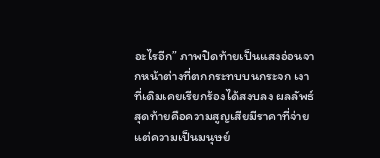อะไรอีก” ภาพปิดท้ายเป็นแสงอ่อนจากหน้าต่างที่ตกกระทบบนกระจก เงาที่เดิมเคยเรียกร้องได้สงบลง ผลลัพธ์สุดท้ายคือความสูญเสียมีราคาที่จ่าย แต่ความเป็นมนุษย์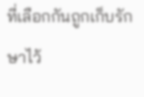ที่เลือกกันถูกเก็บรักษาไว้